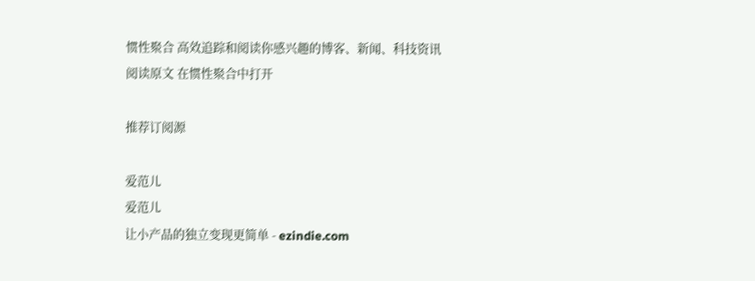惯性聚合 高效追踪和阅读你感兴趣的博客、新闻、科技资讯
阅读原文 在惯性聚合中打开

推荐订阅源

爱范儿
爱范儿
让小产品的独立变现更简单 - ezindie.com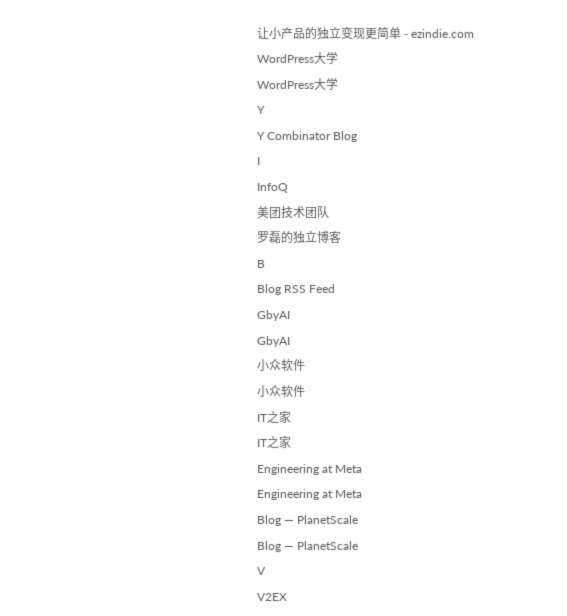让小产品的独立变现更简单 - ezindie.com
WordPress大学
WordPress大学
Y
Y Combinator Blog
I
InfoQ
美团技术团队
罗磊的独立博客
B
Blog RSS Feed
GbyAI
GbyAI
小众软件
小众软件
IT之家
IT之家
Engineering at Meta
Engineering at Meta
Blog — PlanetScale
Blog — PlanetScale
V
V2EX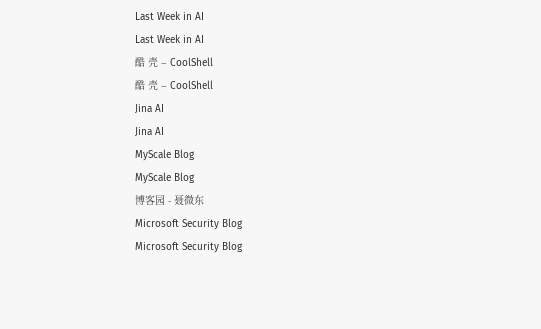Last Week in AI
Last Week in AI
酷 壳 – CoolShell
酷 壳 – CoolShell
Jina AI
Jina AI
MyScale Blog
MyScale Blog
博客园 - 聂微东
Microsoft Security Blog
Microsoft Security Blog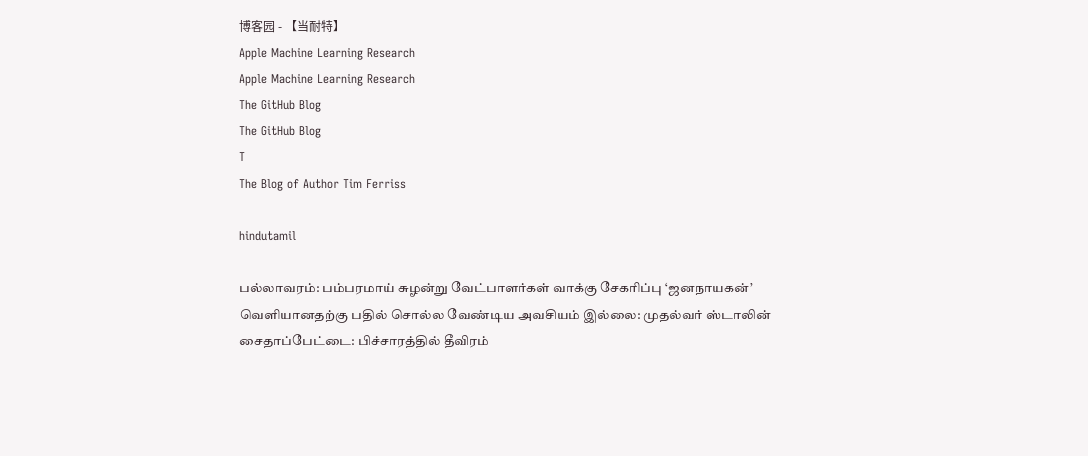博客园 - 【当耐特】
Apple Machine Learning Research
Apple Machine Learning Research
The GitHub Blog
The GitHub Blog
T
The Blog of Author Tim Ferriss

hindutamil

பல்லாவரம்: பம்பரமாய் சுழன்று வேட்பாளர்கள் வாக்கு சேகரிப்பு ‘ஜனநாயகன்’ வெளியானதற்கு பதில் சொல்ல வேண்டிய அவசியம் இல்லை: முதல்வர் ஸ்டாலின் சைதாப்பேட்டை: பிச்சாரத்தில் தீவிரம்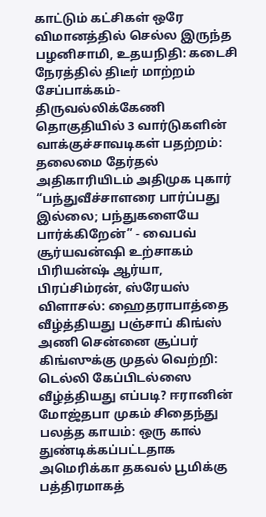காட்டும் கட்சிகள் ஒரே விமானத்தில் செல்ல இருந்த பழனிசாமி, உதயநிதி: கடைசி நேரத்தில் திடீர் மாற்றம் சேப்பாக்கம்-திருவல்லிக்கேணி தொகுதியில் 3 வார்டுகளின் வாக்குச்சாவடிகள் பதற்றம்: தலைமை தேர்தல் அதிகாரியிடம் அதிமுக புகார் “பந்துவீச்சாளரை பார்ப்பது இல்லை; பந்துகளையே பார்க்கிறேன்” - வைபவ் சூர்யவன்ஷி உற்சாகம் பிரியன்ஷ் ஆர்யா, பிரப்சிம்ரன், ஸ்ரேயஸ் விளாசல்: ஹைதராபாத்தை வீழ்த்தியது பஞ்சாப் கிங்ஸ் அணி சென்னை சூப்பர் கிங்ஸுக்கு முதல் வெற்றி: டெல்லி கேப்பிடல்ஸை வீழ்த்தியது எப்படி? ஈரானின் மோஜ்தபா முகம் சிதைந்து பலத்த காயம்: ஒரு கால் துண்டிக்கப்பட்டதாக அமெரிக்கா தகவல் பூமிக்கு பத்திரமாகத்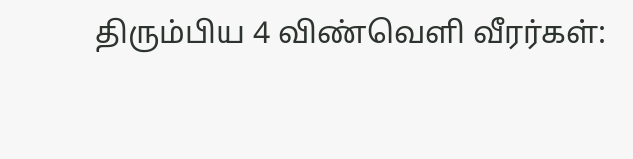திரும்பிய 4 விண்வெளி வீரர்கள்: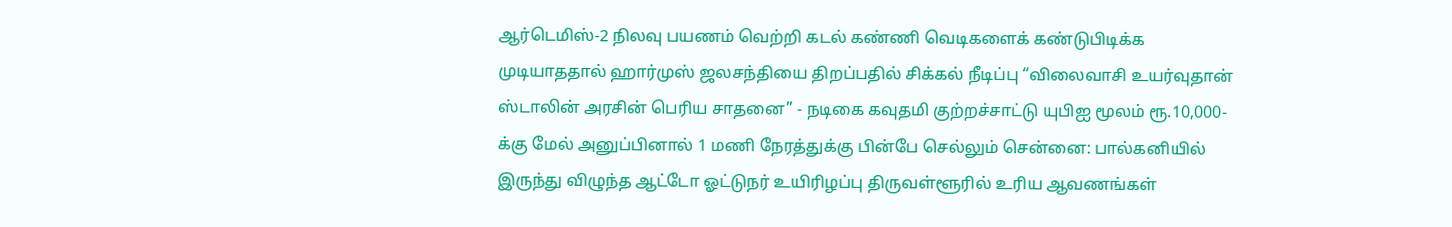ஆர்டெமிஸ்-2 நிலவு பயணம் வெற்றி கடல் கண்ணி வெடிகளைக் கண்டுபிடிக்க முடியாததால் ஹார்முஸ் ஜலசந்தியை திறப்பதில் சிக்கல் நீடிப்பு “விலைவாசி உயர்வுதான் ஸ்டாலின் அரசின் பெரிய சாதனை” - நடிகை கவுதமி குற்றச்சாட்டு யுபிஐ மூலம் ரூ.10,000-க்கு மேல் அனுப்பினால் 1 மணி நேரத்துக்கு பின்பே செல்லும் சென்னை: பால்கனியில் இருந்து விழுந்த ஆட்டோ ஓட்டுநர் உயிரிழப்பு திருவள்ளூரில் உரிய ஆவணங்கள்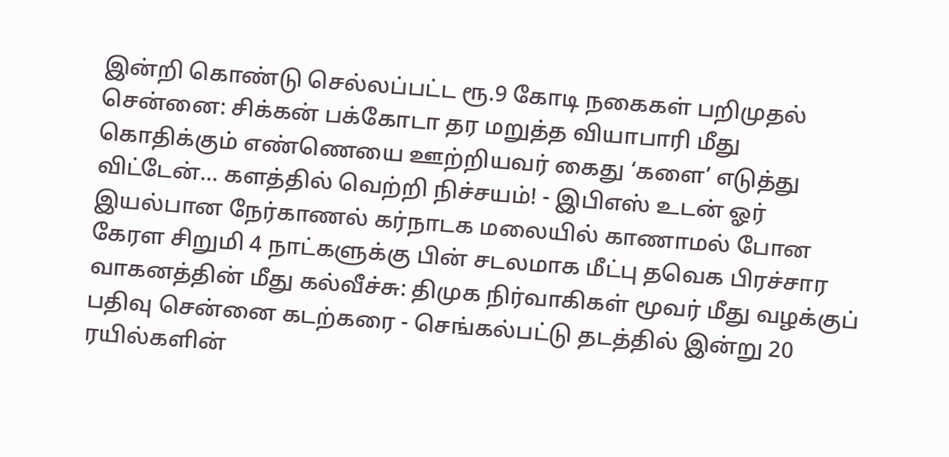இன்றி கொண்டு செல்லப்பட்ட ரூ.9 கோடி நகைகள் பறிமுதல் சென்னை: சிக்கன் பக்கோடா தர மறுத்த வியாபாரி மீது கொதிக்கும் எண்ணெயை ஊற்றியவர் கைது ‘களை’ எடுத்து விட்டேன்... களத்தில் வெற்றி நிச்சயம்! - இபிஎஸ் உடன் ஓர் இயல்பான நேர்காணல் கர்நாடக மலையில் காணாமல் போன கேரள சிறுமி 4 நாட்களுக்கு பின் சடலமாக மீட்பு தவெக பிரச்சார வாகனத்தின் மீது கல்வீச்சு: திமுக நிர்வாகிகள் மூவர் மீது வழக்குப் பதிவு சென்னை கடற்கரை - செங்கல்பட்டு தடத்தில் இன்று 20 ரயில்களின்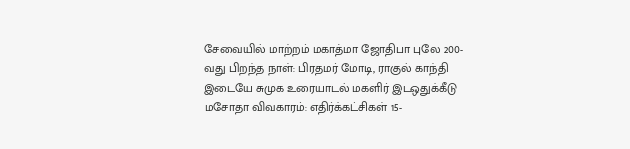சேவையில் மாற்றம் மகாத்மா ஜோதிபா புலே 200-வது பிறந்த நாள்: பிரதமர் மோடி, ராகுல் காந்தி இடையே சுமுக உரையாடல் மகளிர் இடஒதுக்கீடு மசோதா விவகாரம்: எதிர்க்கட்சிகள் 15-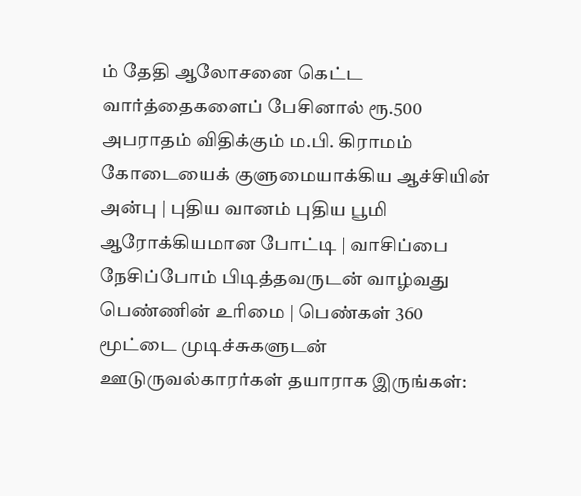ம் தேதி ஆலோசனை கெட்ட வார்த்தைகளைப் பேசினால் ரூ.500 அபராதம் விதிக்கும் ம.பி. கிராமம் கோடையைக் குளுமையாக்கிய ஆச்சியின் அன்பு | புதிய வானம் புதிய பூமி ஆரோக்கியமான போட்டி | வாசிப்பை நேசிப்போம் பிடித்தவருடன் வாழ்வது பெண்ணின் உரிமை | பெண்கள் 360 மூட்டை முடிச்சுகளுடன் ஊடுருவல்காரர்கள் தயாராக இருங்கள்: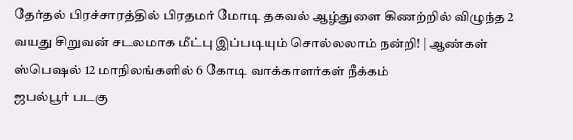தேர்தல் பிரச்சாரத்தில் பிரதமர் மோடி தகவல் ஆழ்துளை கிணற்றில் விழுந்த 2 வயது சிறுவன் சடலமாக மீட்பு இப்படியும் சொல்லலாம் நன்றி! | ஆண்கள் ஸ்பெஷல் 12 மாநிலங்களில் 6 கோடி வாக்காளர்கள் நீக்கம்
ஜபல்பூர் படகு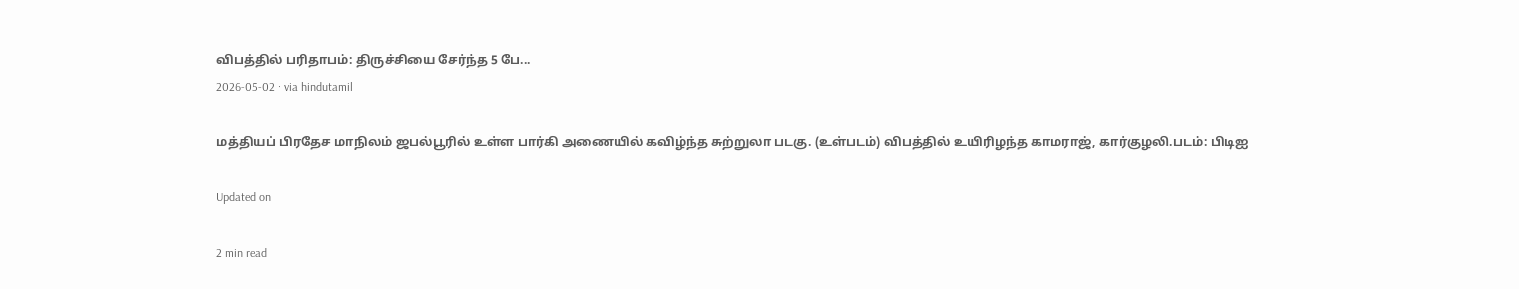விபத்தில் பரிதாபம்: திருச்சியை சேர்ந்த 5 பே...
2026-05-02 · via hindutamil

மத்தியப் பிரதேச மாநிலம் ஜபல்பூரில் உள்ள பார்கி அணையில் கவிழ்ந்த சுற்றுலா படகு. (உள்படம்) விபத்தில் உயிரிழந்த காமராஜ், கார்குழலி.படம்: பிடிஐ

Updated on

2 min read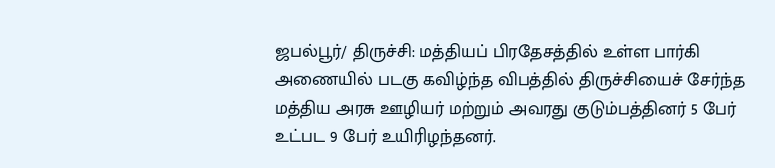ஜபல்பூர்/ திருச்சி: மத்தியப் பிரதேசத்தில் உள்ள பார்கி அணையில் படகு கவிழ்ந்த விபத்தில் திருச்சியைச் சேர்ந்த மத்திய அரசு ஊழியர் மற்றும் அவரது குடும்பத்தினர் 5 பேர் உட்பட 9 பேர் உயிரிழந்தனர்.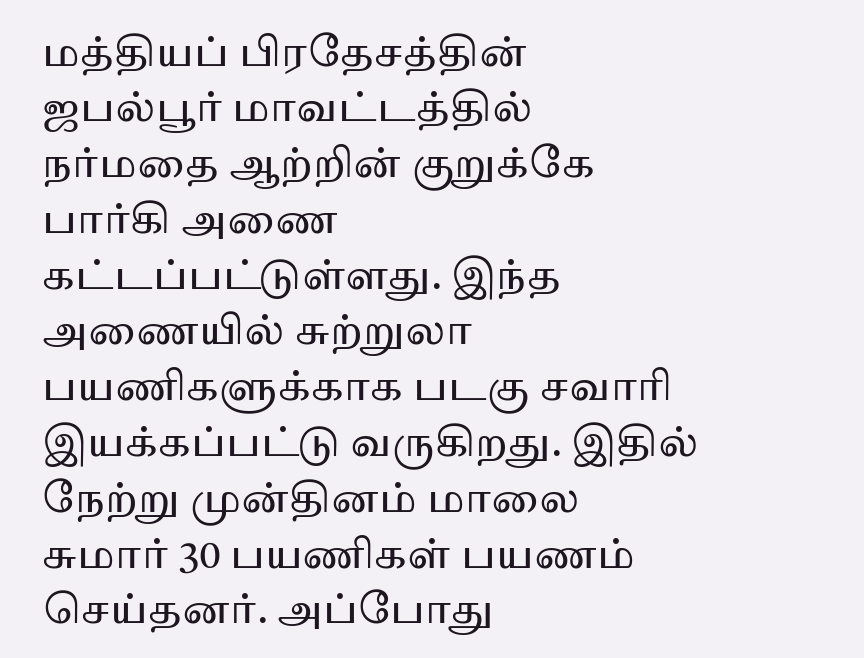மத்தியப் பிரதேசத்தின் ஜபல்பூர் மாவட்டத்தில் நர்மதை ஆற்றின் குறுக்கே பார்கி அணை கட்டப்பட்டுள்ளது. இந்த அணையில் சுற்றுலா பயணிகளுக்காக படகு சவாரி இயக்கப்பட்டு வருகிறது. இதில் நேற்று முன்தினம் மாலை சுமார் 30 பயணிகள் பயணம் செய்தனர். அப்போது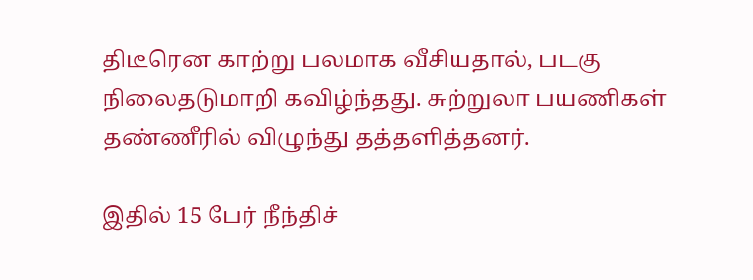திடீரென காற்று பலமாக வீசியதால், படகு நிலைதடுமாறி கவிழ்ந்தது. சுற்றுலா பயணிகள் தண்ணீரில் விழுந்து தத்தளித்தனர்.

இதில் 15 பேர் நீந்திச்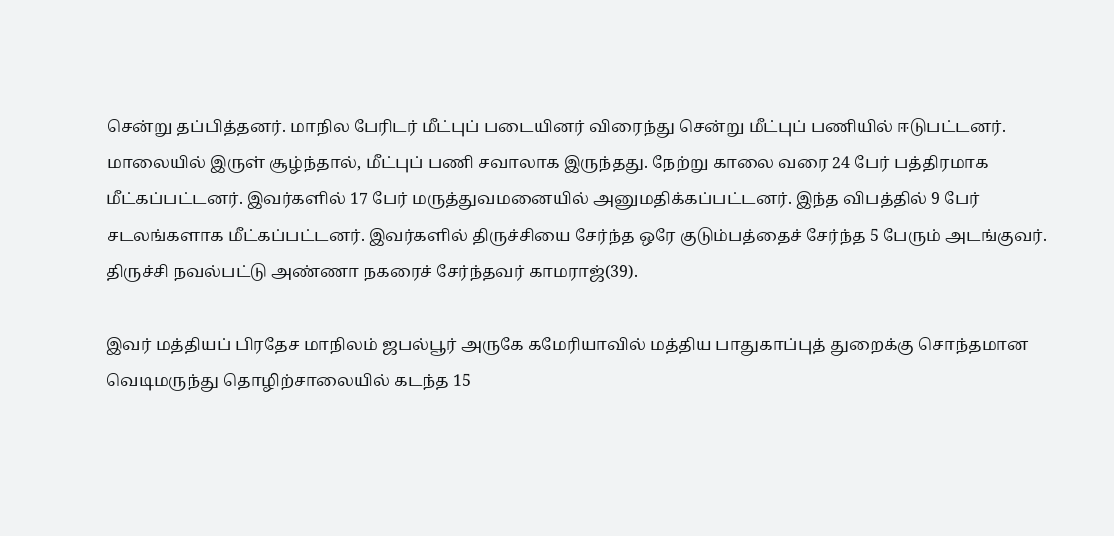சென்று தப்பித்தனர். மாநில பேரிடர் மீட்புப் படையினர் விரைந்து சென்று மீட்புப் பணியில் ஈடுபட்டனர். மாலையில் இருள் சூழ்ந்தால், மீட்புப் பணி சவாலாக இருந்தது. நேற்று காலை வரை 24 பேர் பத்திரமாக மீட்கப்பட்டனர். இவர்களில் 17 பேர் மருத்துவமனையில் அனுமதிக்கப்பட்டனர். இந்த விபத்தில் 9 பேர் சடலங்களாக மீட்கப்பட்டனர். இவர்களில் திருச்சியை சேர்ந்த ஒரே குடும்பத்தைச் சேர்ந்த 5 பேரும் அடங்குவர். திருச்சி நவல்பட்டு அண்ணா நகரைச் சேர்ந்தவர் காமராஜ்(39).

இவர் மத்தியப் பிரதேச மாநிலம் ஜபல்பூர் அருகே கமேரியாவில் மத்திய பாதுகாப்புத் துறைக்கு சொந்தமான வெடிமருந்து தொழிற்சாலையில் கடந்த 15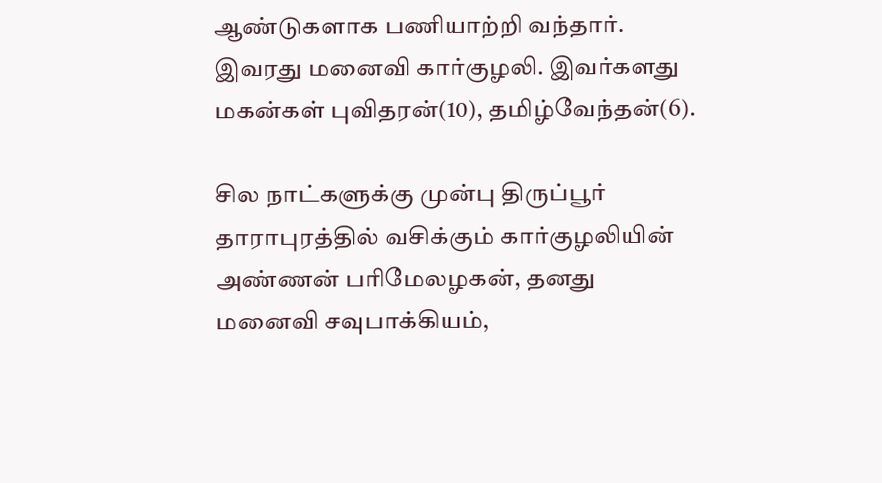ஆண்டுகளாக பணியாற்றி வந்தார். இவரது மனைவி கார்குழலி. இவர்களது மகன்கள் புவிதரன்(10), தமிழ்வேந்தன்(6).

சில நாட்களுக்கு முன்பு திருப்பூர் தாராபுரத்தில் வசிக்கும் கார்குழலியின் அண்ணன் பரிமேலழகன், தனது மனைவி சவுபாக்கியம்,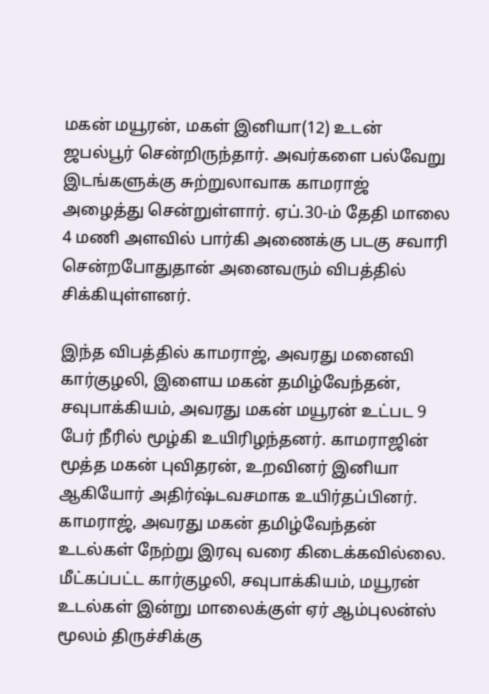மகன் மயூரன், மகள் இனியா(12) உடன் ஜபல்பூர் சென்றிருந்தார். அவர்களை பல்வேறு இடங்களுக்கு சுற்றுலாவாக காமராஜ் அழைத்து சென்றுள்ளார். ஏப்.30-ம் தேதி மாலை 4 மணி அளவில் பார்கி அணைக்கு படகு சவாரி சென்றபோதுதான் அனைவரும் விபத்தில் சிக்கியுள்ளனர்.

இந்த விபத்தில் காமராஜ், அவரது மனைவி கார்குழலி, இளைய மகன் தமிழ்வேந்தன், சவுபாக்கியம், அவரது மகன் மயூரன் உட்பட 9 பேர் நீரில் மூழ்கி உயிரிழந்தனர். காமராஜின் மூத்த மகன் புவிதரன், உறவினர் இனியா ஆகியோர் அதிர்ஷ்டவசமாக உயிர்தப்பினர். காமராஜ், அவரது மகன் தமிழ்வேந்தன் உடல்கள் நேற்று இரவு வரை கிடைக்கவில்லை. மீட்கப்பட்ட கார்குழலி, சவுபாக்கியம், மயூரன் உடல்கள் இன்று மாலைக்குள் ஏர் ஆம்புலன்ஸ் மூலம் திருச்சிக்கு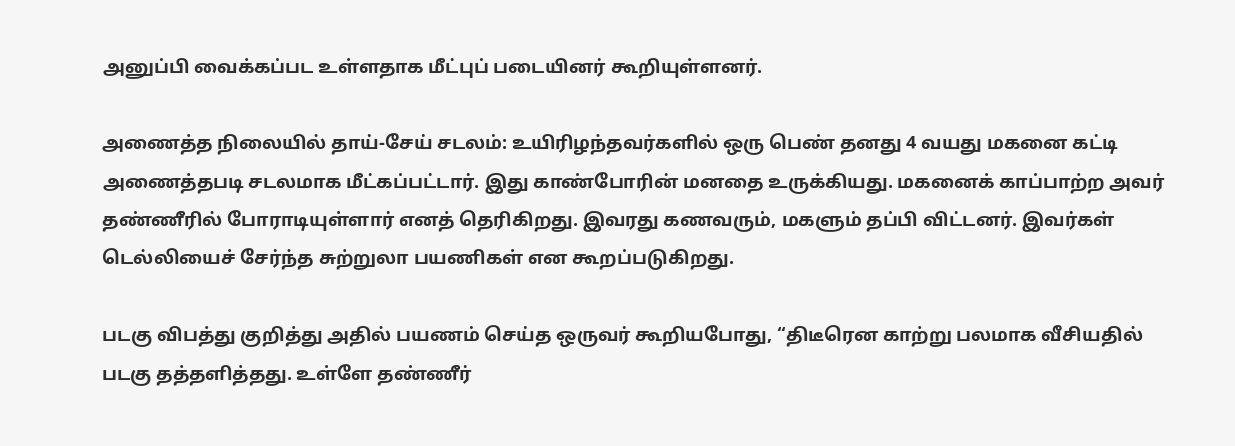அனுப்பி வைக்கப்பட உள்ளதாக மீட்புப் படையினர் கூறியுள்ளனர்.

அணைத்த நிலையில் தாய்-சேய் சடலம்: உயிரிழந்தவர்களில் ஒரு பெண் தனது 4 வயது மகனை கட்டி அணைத்தபடி சடலமாக மீட்கப்பட்டார். இது காண்போரின் மனதை உருக்கியது. மகனைக் காப்பாற்ற அவர் தண்ணீரில் போராடியுள்ளார் எனத் தெரிகிறது. இவரது கணவரும், மகளும் தப்பி விட்டனர். இவர்கள் டெல்லியைச் சேர்ந்த சுற்றுலா பயணிகள் என கூறப்படுகிறது.

படகு விபத்து குறித்து அதில் பயணம் செய்த ஒருவர் கூறியபோது, ‘‘திடீரென காற்று பலமாக வீசியதில் படகு தத்தளித்தது. உள்ளே தண்ணீர்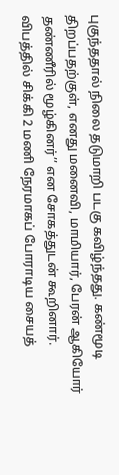புகுந்ததால் நிலை தடுமாறி படகு கவிழ்ந்தது. கண்மூடி திறப்பதற்குள், எனது மனைவி, மாமியார், பேரன் ஆகியோர் தண்ணீரில் மூழ்கினர்’’ என சோகத்துடன் கூறினார். விபத்தில் சிக்கி 2 மணி நேரமாகப் போராடிய சையத்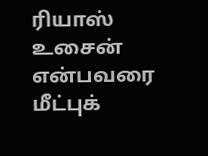ரியாஸ் உசைன் என்பவரை மீட்புக்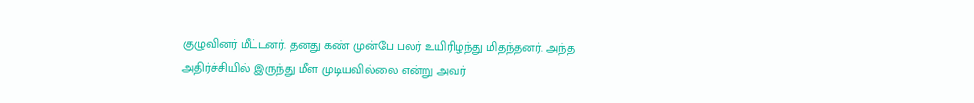குழுவினர் மீட்டனர். தனது கண் முன்பே பலர் உயிரிழந்து மிதந்தனர். அந்த அதிர்ச்சியில் இருந்து மீள முடியவில்லை என்று அவர்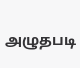அழுதபடி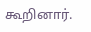கூறினார்.